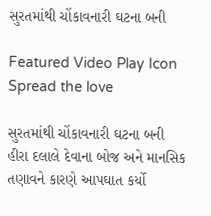સુરતમાંથી ચોંકાવનારી ઘટના બની

Featured Video Play Icon
Spread the love

સુરતમાંથી ચોંકાવનારી ઘટના બની
હીરા દલાલે દેવાના બોજ અને માનસિક તણાવને કારણે આપઘાત કર્યો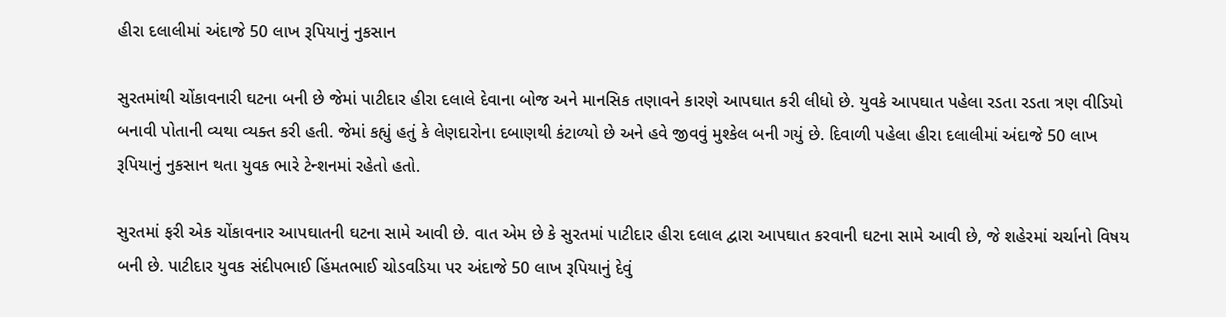હીરા દલાલીમાં અંદાજે 50 લાખ રૂપિયાનું નુકસાન

સુરતમાંથી ચોંકાવનારી ઘટના બની છે જેમાં પાટીદાર હીરા દલાલે દેવાના બોજ અને માનસિક તણાવને કારણે આપઘાત કરી લીધો છે. યુવકે આપઘાત પહેલા રડતા રડતા ત્રણ વીડિયો બનાવી પોતાની વ્યથા વ્યક્ત કરી હતી. જેમાં કહ્યું હતું કે લેણદારોના દબાણથી કંટાળ્યો છે અને હવે જીવવું મુશ્કેલ બની ગયું છે. દિવાળી પહેલા હીરા દલાલીમાં અંદાજે 50 લાખ રૂપિયાનું નુકસાન થતા યુવક ભારે ટેન્શનમાં રહેતો હતો.

સુરતમાં ફરી એક ચોંકાવનાર આપઘાતની ઘટના સામે આવી છે. વાત એમ છે કે સુરતમાં પાટીદાર હીરા દલાલ દ્વારા આપઘાત કરવાની ઘટના સામે આવી છે, જે શહેરમાં ચર્ચાનો વિષય બની છે. પાટીદાર યુવક સંદીપભાઈ હિંમતભાઈ ચોડવડિયા પર અંદાજે 50 લાખ રૂપિયાનું દેવું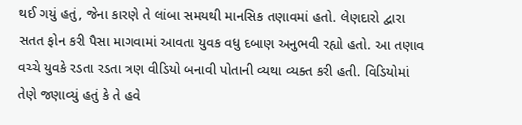થઈ ગયું હતું, જેના કારણે તે લાંબા સમયથી માનસિક તણાવમાં હતો. લેણદારો દ્વારા સતત ફોન કરી પૈસા માગવામાં આવતા યુવક વધુ દબાણ અનુભવી રહ્યો હતો. આ તણાવ વચ્ચે યુવકે રડતા રડતા ત્રણ વીડિયો બનાવી પોતાની વ્યથા વ્યક્ત કરી હતી. વિડિયોમાં તેણે જણાવ્યું હતું કે તે હવે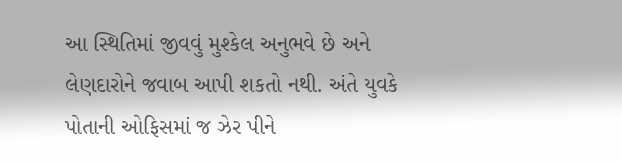આ સ્થિતિમાં જીવવું મુશ્કેલ અનુભવે છે અને લેણદારોને જવાબ આપી શકતો નથી. અંતે યુવકે પોતાની ઓફિસમાં જ ઝેર પીને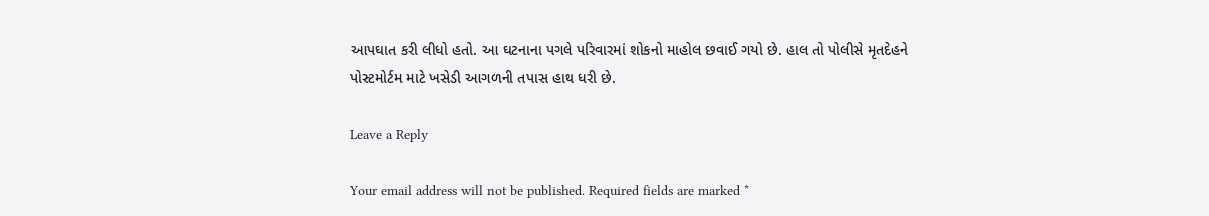આપઘાત કરી લીધો હતો. આ ઘટનાના પગલે પરિવારમાં શોકનો માહોલ છવાઈ ગયો છે. હાલ તો પોલીસે મૃતદેહને પોસ્ટમોર્ટમ માટે ખસેડી આગળની તપાસ હાથ ધરી છે.

Leave a Reply

Your email address will not be published. Required fields are marked *